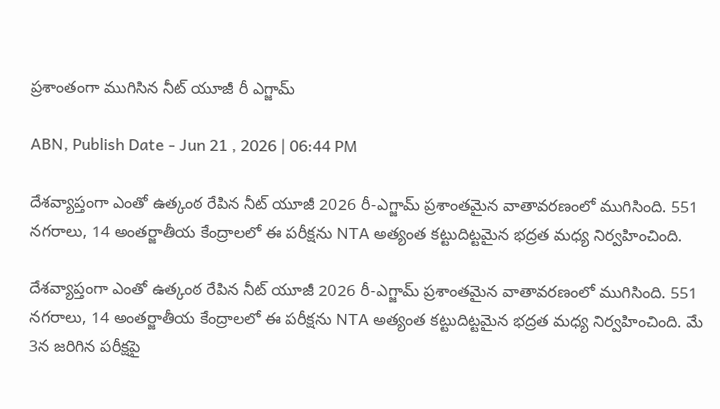ప్రశాంతంగా ముగిసిన నీట్ యూజీ రీ ఎగ్జామ్‌

ABN, Publish Date - Jun 21 , 2026 | 06:44 PM

దేశవ్యాప్తంగా ఎంతో ఉత్కంఠ రేపిన నీట్ యూజీ 2026 రీ-ఎగ్జామ్ ప్రశాంతమైన వాతావరణంలో ముగిసింది. 551 నగరాలు, 14 అంతర్జాతీయ కేంద్రాలలో ఈ పరీక్షను NTA అత్యంత కట్టుదిట్టమైన భద్రత మధ్య నిర్వహించింది.

దేశవ్యాప్తంగా ఎంతో ఉత్కంఠ రేపిన నీట్ యూజీ 2026 రీ-ఎగ్జామ్ ప్రశాంతమైన వాతావరణంలో ముగిసింది. 551 నగరాలు, 14 అంతర్జాతీయ కేంద్రాలలో ఈ పరీక్షను NTA అత్యంత కట్టుదిట్టమైన భద్రత మధ్య నిర్వహించింది. మే 3న జరిగిన పరీక్షపై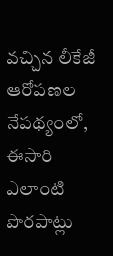వచ్చిన లీకేజీ ఆరోపణల నేపథ్యంలో, ఈసారి ఎలాంటి పొరపాట్లు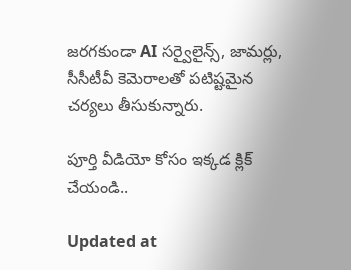జరగకుండా AI సర్వైలైన్స్, జామర్లు, సీసీటీవీ కెమెరాలతో పటిష్టమైన చర్యలు తీసుకున్నారు.

పూర్తి వీడియో కోసం ఇక్కడ క్లిక్ చేయండి..

Updated at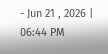- Jun 21 , 2026 | 06:44 PM